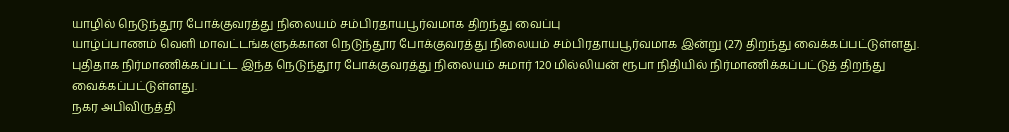யாழில் நெடுந்தூர போக்குவரத்து நிலையம் சம்பிரதாயபூர்வமாக திறந்து வைப்பு
யாழ்ப்பாணம் வெளி மாவட்டங்களுக்கான நெடுந்தூர போக்குவரத்து நிலையம் சம்பிரதாயபூர்வமாக இன்று (27) திறந்து வைக்கப்பட்டுள்ளது.
புதிதாக நிர்மாணிக்கப்பட்ட இந்த நெடுந்தூர போக்குவரத்து நிலையம் சுமார் 120 மில்லியன் ரூபா நிதியில் நிர்மாணிக்கப்பட்டுத் திறந்து வைக்கப்பட்டுள்ளது.
நகர அபிவிருத்தி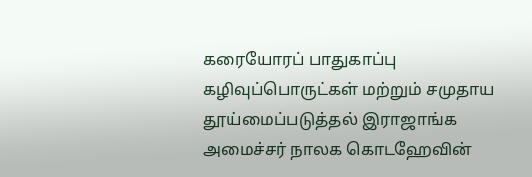கரையோரப் பாதுகாப்பு கழிவுப்பொருட்கள் மற்றும் சமுதாய தூய்மைப்படுத்தல் இராஜாங்க அமைச்சர் நாலக கொடஹேவின்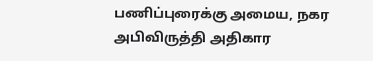பணிப்புரைக்கு அமைய, நகர அபிவிருத்தி அதிகார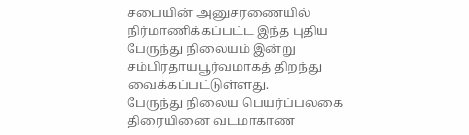சபையின் அனுசரணையில் நிர்மாணிக்கப்பட்ட இந்த புதிய பேருந்து நிலையம் இன்று சம்பிரதாயபூர்வமாகத் திறந்து வைக்கப்பட்டுள்ளது.
பேருந்து நிலைய பெயர்ப்பலகை திரையினை வடமாகாண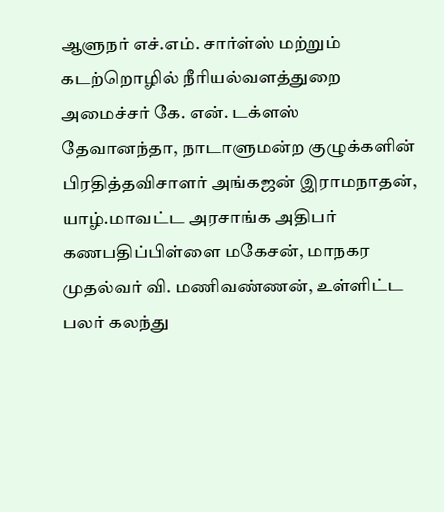ஆளுநர் எச்.எம். சார்ள்ஸ் மற்றும் கடற்றொழில் நீரியல்வளத்துறை அமைச்சர் கே. என். டக்ளஸ் தேவானந்தா, நாடாளுமன்ற குழுக்களின் பிரதித்தவிசாளர் அங்கஜன் இராமநாதன், யாழ்.மாவட்ட அரசாங்க அதிபர் கணபதிப்பிள்ளை மகேசன், மாநகர முதல்வர் வி. மணிவண்ணன், உள்ளிட்ட பலர் கலந்து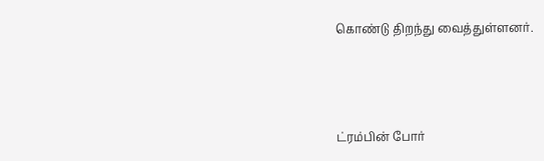கொண்டு திறந்து வைத்துள்ளனர்.





ட்ரம்பின் போர்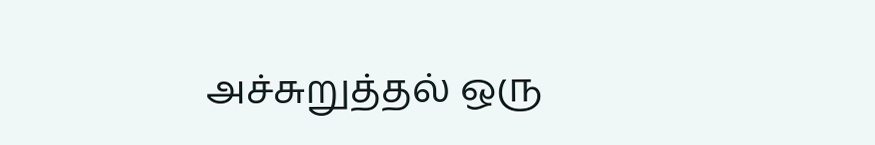அச்சுறுத்தல் ஒரு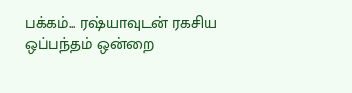பக்கம்... ரஷ்யாவுடன் ரகசிய ஒப்பந்தம் ஒன்றை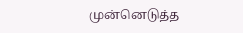முன்னெடுத்த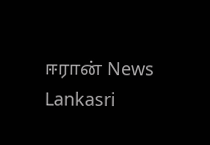ஈரான் News Lankasri